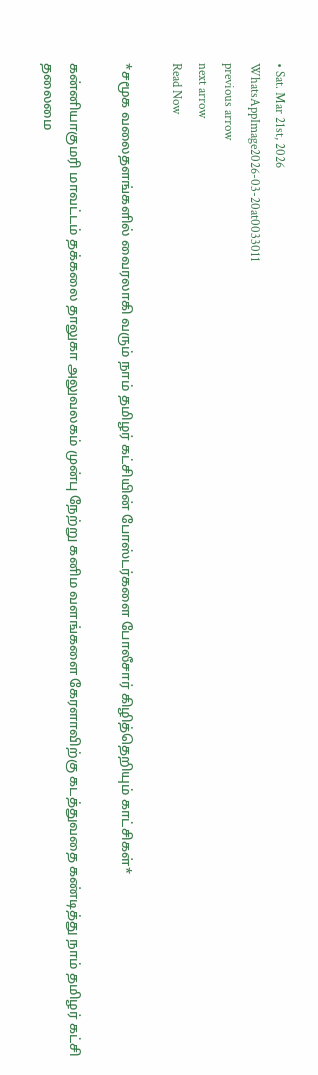• Sat. Mar 21st, 2026
WhatsAppImage2026-03-20at0033011
previous arrow
next arrow
Read Now

*சமூக வலைதளங்களில் வைரலாகி வரும் நாம் தமிழர் கட்சியின் போஸ்டர்களை போலீசார் கிழித்தெறியும் காட்சிகள்*

கன்னியாகுமரி மாவட்டம் தக்கலை தாலுகா அலுவலகம் முன்பு நேற்று கனிம வளங்களை கேரளாவிற்கு கடத்துவதை கண்டித்து நாம் தமிழர் கட்சி தலைமை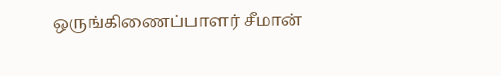ஒருங்கிணைப்பாளர் சீமான்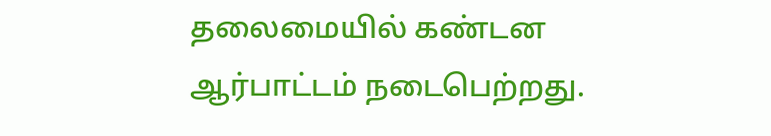தலைமையில் கண்டன ஆர்பாட்டம் நடைபெற்றது.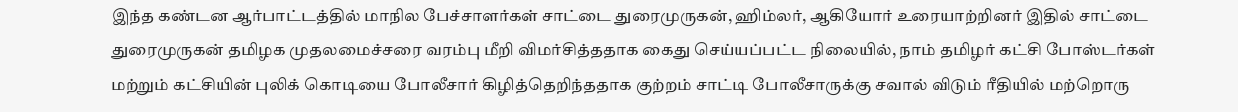இந்த கண்டன ஆர்பாட்டத்தில் மாநில பேச்சாளர்கள் சாட்டை துரைமுருகன், ஹிம்லர், ஆகியோர் உரையாற்றினர் இதில் சாட்டை துரைமுருகன் தமிழக முதலமைச்சரை வரம்பு மீறி விமர்சித்ததாக கைது செய்யப்பட்ட நிலையில், நாம் தமிழர் கட்சி போஸ்டர்கள் மற்றும் கட்சியின் புலிக் கொடியை போலீசார் கிழித்தெறிந்ததாக குற்றம் சாட்டி போலீசாருக்கு சவால் விடும் ரீதியில் மற்றொரு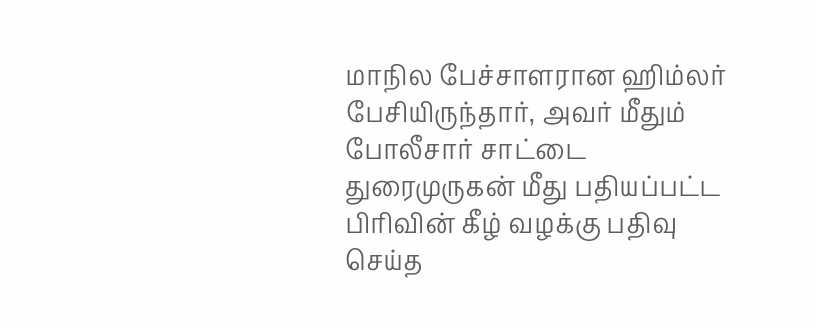மாநில பேச்சாளரான ஹிம்லர் பேசியிருந்தார், அவர் மீதும் போலீசார் சாட்டை துரைமுருகன் மீது பதியப்பட்ட பிரிவின் கீழ் வழக்கு பதிவு செய்த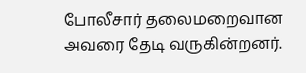போலீசார் தலைமறைவான அவரை தேடி வருகின்றனர்.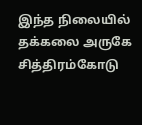இந்த நிலையில் தக்கலை அருகே சித்திரம்கோடு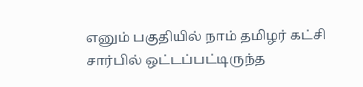எனும் பகுதியில் நாம் தமிழர் கட்சி சார்பில் ஒட்டப்பட்டிருந்த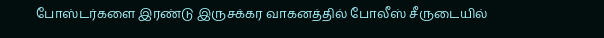போஸ்டர்களை இரண்டு இருசக்கர வாகனத்தில் போலீஸ் சீருடையில்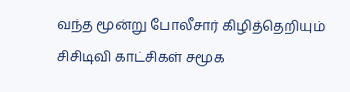வந்த மூன்று போலீசார் கிழித்தெறியும் சிசிடிவி காட்சிகள் சமூக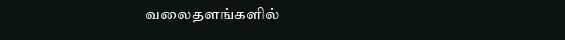வலைதளங்களில்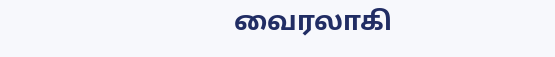வைரலாகி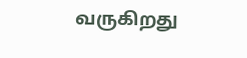வருகிறது